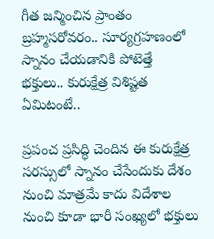గీత జన్మించిన ప్రాంతం బ్రహ్మసరోవరం.. సూర్యగ్రహణంలో స్నానం చేయడానికి పోటెత్తే భక్తులు.. కురుక్షేత్ర విశిష్టత ఏమిటంటే..

ప్రపంచ ప్రసిద్ధి చెందిన ఈ కురుక్షేత్ర సరస్సులో స్నానం చేసేందుకు దేశం నుంచి మాత్రమే కాదు విదేశాల నుంచి కూడా భారీ సంఖ్యలో భక్తులు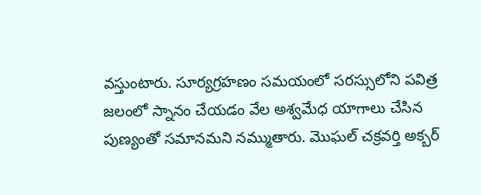వస్తుంటారు. సూర్యగ్రహణం సమయంలో సరస్సులోని పవిత్ర జలంలో స్నానం చేయడం వేల అశ్వమేధ యాగాలు చేసిన పుణ్యంతో సమానమని నమ్ముతారు. మొఘల్ చక్రవర్తి అక్బర్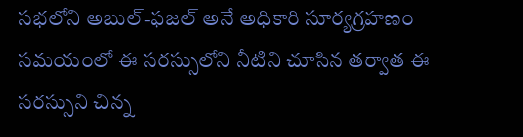సభలోని అబుల్-ఫజల్ అనే అధికారి సూర్యగ్రహణం సమయంలో ఈ సరస్సులోని నీటిని చూసిన తర్వాత ఈ సరస్సుని చిన్న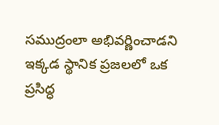సముద్రంలా అభివర్ణించాడని ఇక్కడ స్థానిక ప్రజలలో ఒక ప్రసిద్ధ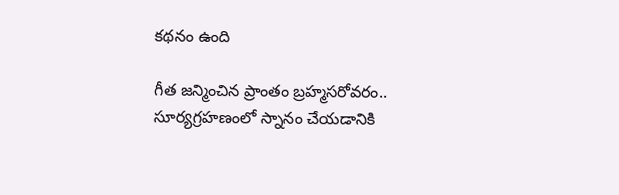కథనం ఉంది

గీత జన్మించిన ప్రాంతం బ్రహ్మసరోవరం.. సూర్యగ్రహణంలో స్నానం చేయడానికి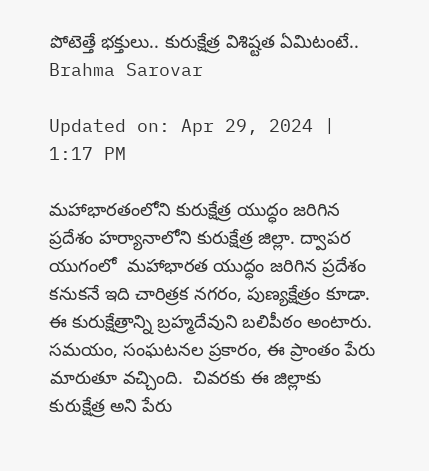పోటెత్తే భక్తులు.. కురుక్షేత్ర విశిష్టత ఏమిటంటే..
Brahma Sarovar

Updated on: Apr 29, 2024 | 1:17 PM

మహాభారతంలోని కురుక్షేత్ర యుద్ధం జరిగిన ప్రదేశం హర్యానాలోని కురుక్షేత్ర జిల్లా. ద్వాపర యుగంలో  మహాభారత యుద్ధం జరిగిన ప్రదేశం కనుకనే ఇది చారిత్రక నగరం, పుణ్యక్షేత్రం కూడా. ఈ కురుక్షేత్రాన్ని బ్రహ్మదేవుని బలిపీఠం అంటారు. సమయం, సంఘటనల ప్రకారం, ఈ ప్రాంతం పేరు మారుతూ వచ్చింది.  చివరకు ఈ జిల్లాకు కురుక్షేత్ర అని పేరు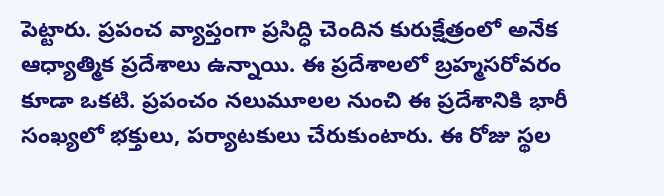పెట్టారు. ప్రపంచ వ్యాప్తంగా ప్రసిద్ధి చెందిన కురుక్షేత్రంలో అనేక ఆధ్యాత్మిక ప్రదేశాలు ఉన్నాయి. ఈ ప్రదేశాలలో బ్రహ్మసరోవరం కూడా ఒకటి. ప్రపంచం నలుమూలల నుంచి ఈ ప్రదేశానికి భారీ సంఖ్యలో భక్తులు, పర్యాటకులు చేరుకుంటారు. ఈ రోజు స్థల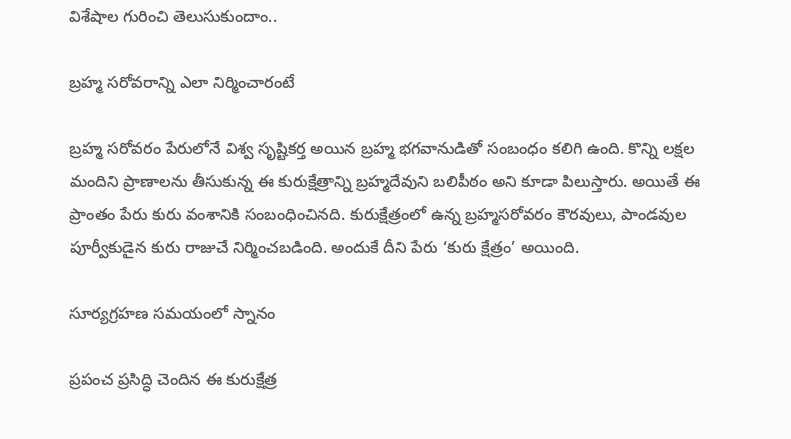విశేషాల గురించి తెలుసుకుందాం..

బ్రహ్మ సరోవరాన్ని ఎలా నిర్మించారంటే

బ్రహ్మ సరోవరం పేరులోనే విశ్వ సృష్టికర్త అయిన బ్రహ్మ భగవానుడితో సంబంధం కలిగి ఉంది. కొన్ని లక్షల మందిని ప్రాణాలను తీసుకున్న ఈ కురుక్షేత్రాన్ని బ్రహ్మదేవుని బలిపీఠం అని కూడా పిలుస్తారు. అయితే ఈ ప్రాంతం పేరు కురు వంశానికి సంబంధించినది. కురుక్షేత్రంలో ఉన్న బ్రహ్మసరోవరం కౌరవులు, పాండవుల పూర్వీకుడైన కురు రాజుచే నిర్మించబడింది. అందుకే దీని పేరు ‘కురు క్షేత్రం’ అయింది.

సూర్యగ్రహణ సమయంలో స్నానం

ప్రపంచ ప్రసిద్ధి చెందిన ఈ కురుక్షేత్ర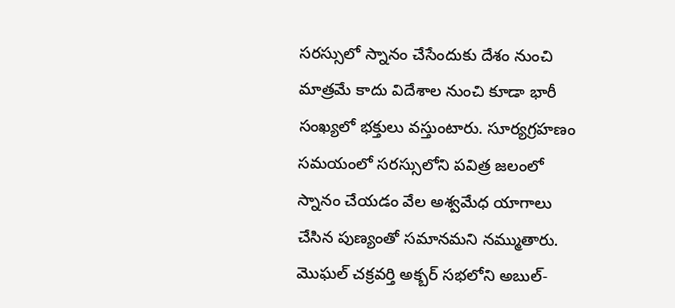సరస్సులో స్నానం చేసేందుకు దేశం నుంచి మాత్రమే కాదు విదేశాల నుంచి కూడా భారీ సంఖ్యలో భక్తులు వస్తుంటారు. సూర్యగ్రహణం సమయంలో సరస్సులోని పవిత్ర జలంలో స్నానం చేయడం వేల అశ్వమేధ యాగాలు చేసిన పుణ్యంతో సమానమని నమ్ముతారు. మొఘల్ చక్రవర్తి అక్బర్ సభలోని అబుల్-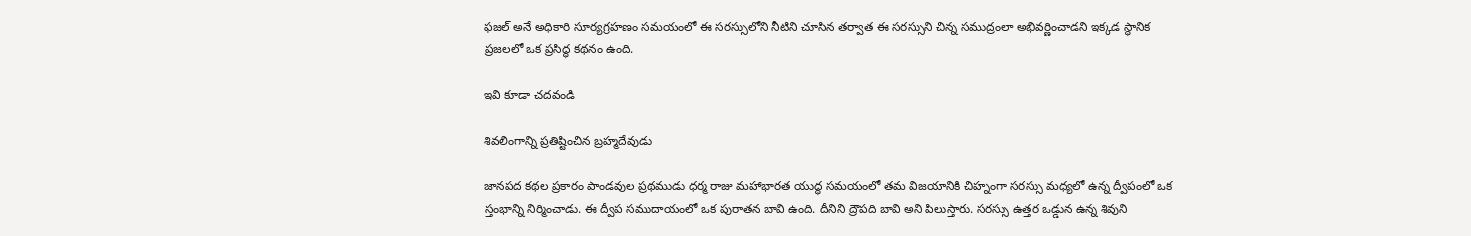ఫజల్ అనే అధికారి సూర్యగ్రహణం సమయంలో ఈ సరస్సులోని నీటిని చూసిన తర్వాత ఈ సరస్సుని చిన్న సముద్రంలా అభివర్ణించాడని ఇక్కడ స్థానిక ప్రజలలో ఒక ప్రసిద్ధ కథనం ఉంది.

ఇవి కూడా చదవండి

శివలింగాన్ని ప్రతిష్టించిన బ్రహ్మదేవుడు

జానపద కథల ప్రకారం పాండవుల ప్రథముడు ధర్మ రాజు మహాభారత యుద్ధ సమయంలో తమ విజయానికి చిహ్నంగా సరస్సు మధ్యలో ఉన్న ద్వీపంలో ఒక స్తంభాన్ని నిర్మించాడు. ఈ ద్వీప సముదాయంలో ఒక పురాతన బావి ఉంది. దీనిని ద్రౌపది బావి అని పిలుస్తారు. సరస్సు ఉత్తర ఒడ్డున ఉన్న శివుని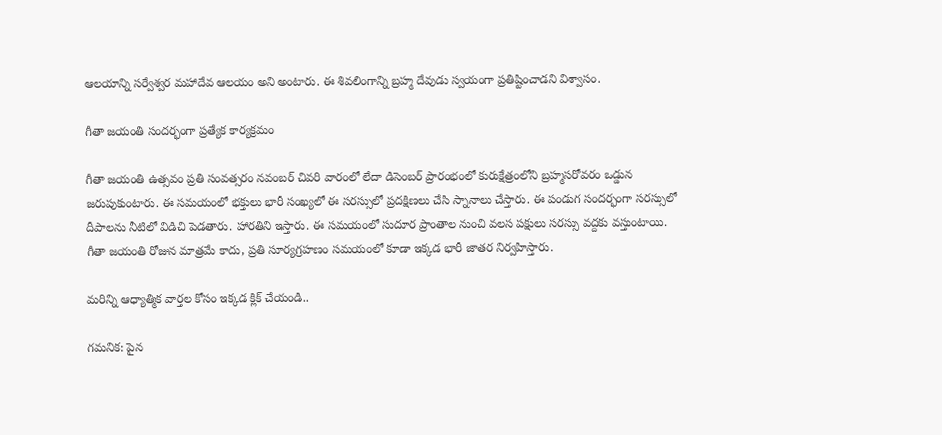ఆలయాన్ని సర్వేశ్వర మహాదేవ ఆలయం అని అంటారు. ఈ శివలింగాన్ని బ్రహ్మ దేవుడు స్వయంగా ప్రతిష్టించాడని విశ్వాసం.

గీతా జయంతి సందర్భంగా ప్రత్యేక కార్యక్రమం

గీతా జయంతి ఉత్సవం ప్రతి సంవత్సరం నవంబర్ చివరి వారంలో లేదా డిసెంబర్ ప్రారంభంలో కురుక్షేత్రంలోని బ్రహ్మసరోవరం ఒడ్డున జరుపుకుంటారు. ఈ సమయంలో భక్తులు భారీ సంఖ్యలో ఈ సరస్సులో ప్రదక్షిణలు చేసి స్నానాలు చేస్తారు. ఈ పండుగ సందర్భంగా సరస్సులో దీపాలను నీటిలో విడిచి పెడతారు. హారతిని ఇస్తారు. ఈ సమయంలో సుదూర ప్రాంతాల నుంచి వలస పక్షులు సరస్సు వద్దకు వస్తుంటాయి. గీతా జయంతి రోజున మాత్రమే కాదు, ప్రతి సూర్యగ్రహణం సమయంలో కూడా ఇక్కడ భారీ జాతర నిర్వహిస్తారు.

మరిన్ని ఆధ్యాత్మిక వార్తల కోసం ఇక్కడ క్లిక్ చేయండి..

గమనిక: పైన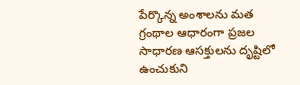పేర్కొన్న అంశాలను మత గ్రంథాల ఆధారంగా ప్రజల సాధారణ ఆసక్తులను దృష్టిలో ఉంచుకుని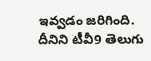ఇవ్వడం జరిగింది. దీనిని టీవీ9 తెలుగు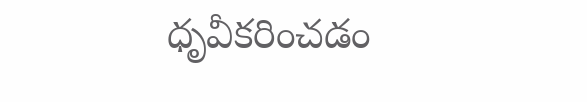ధృవీకరించడం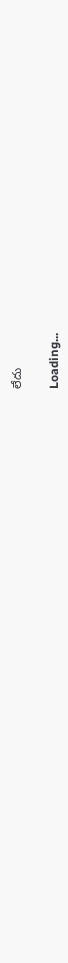లేదు

Loading...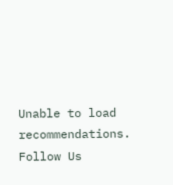Unable to load recommendations.
Follow Us